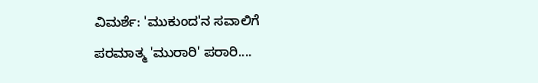ವಿಮರ್ಶೆ: 'ಮುಕುಂದ'ನ ಸವಾಲಿಗೆ ಪರಮಾತ್ಮ 'ಮುರಾರಿ' ಪರಾರಿ....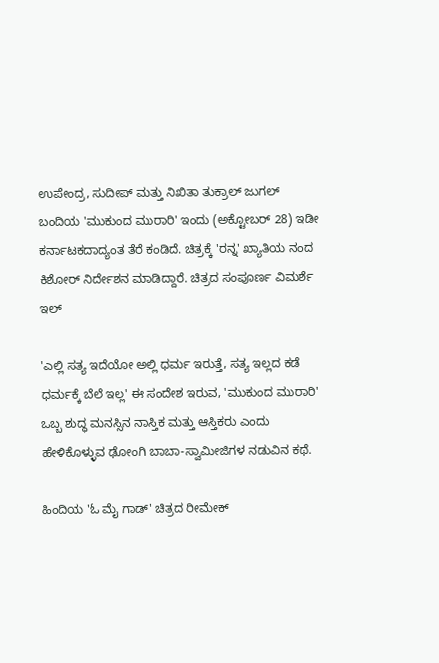ಉಪೇಂದ್ರ, ಸುದೀಪ್ ಮತ್ತು ನಿಖಿತಾ ತುಕ್ರಾಲ್ ಜುಗಲ್ ಬಂದಿಯ 'ಮುಕುಂದ ಮುರಾರಿ' ಇಂದು (ಅಕ್ಟೋಬರ್ 28) ಇಡೀ ಕರ್ನಾಟಕದಾದ್ಯಂತ ತೆರೆ ಕಂಡಿದೆ. ಚಿತ್ರಕ್ಕೆ 'ರನ್ನ' ಖ್ಯಾತಿಯ ನಂದ ಕಿಶೋರ್ ನಿರ್ದೇಶನ ಮಾಡಿದ್ದಾರೆ. ಚಿತ್ರದ ಸಂಪೂರ್ಣ ವಿಮರ್ಶೆ ಇಲ್

'ಎಲ್ಲಿ ಸತ್ಯ ಇದೆಯೋ ಅಲ್ಲಿ ಧರ್ಮ ಇರುತ್ತೆ, ಸತ್ಯ ಇಲ್ಲದ ಕಡೆ ಧರ್ಮಕ್ಕೆ ಬೆಲೆ ಇಲ್ಲ' ಈ ಸಂದೇಶ ಇರುವ, 'ಮುಕುಂದ ಮುರಾರಿ' ಒಬ್ಬ ಶುದ್ಧ ಮನಸ್ಸಿನ ನಾಸ್ತಿಕ ಮತ್ತು ಆಸ್ತಿಕರು ಎಂದು ಹೇಳಿಕೊಳ್ಳುವ ಢೋಂಗಿ ಬಾಬಾ-ಸ್ವಾಮೀಜಿಗಳ ನಡುವಿನ ಕಥೆ.

ಹಿಂದಿಯ 'ಓ ಮೈ ಗಾಡ್' ಚಿತ್ರದ ರೀಮೇಕ್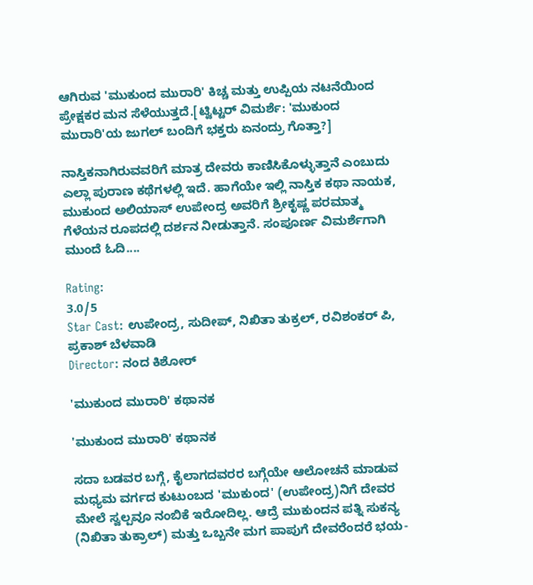ಆಗಿರುವ 'ಮುಕುಂದ ಮುರಾರಿ' ಕಿಚ್ಚ ಮತ್ತು ಉಪ್ಪಿಯ ನಟನೆಯಿಂದ ಪ್ರೇಕ್ಷಕರ ಮನ ಸೆಳೆಯುತ್ತದೆ.[ಟ್ವಿಟ್ಟರ್ ವಿಮರ್ಶೆ: 'ಮುಕುಂದ ಮುರಾರಿ'ಯ ಜುಗಲ್ ಬಂದಿಗೆ ಭಕ್ತರು ಏನಂದ್ರು ಗೊತ್ತಾ?]

ನಾಸ್ತಿಕನಾಗಿರುವವರಿಗೆ ಮಾತ್ರ ದೇವರು ಕಾಣಿಸಿಕೊಳ್ಳುತ್ತಾನೆ ಎಂಬುದು ಎಲ್ಲಾ ಪುರಾಣ ಕಥೆಗಳಲ್ಲಿ ಇದೆ. ಹಾಗೆಯೇ ಇಲ್ಲಿ ನಾಸ್ತಿಕ ಕಥಾ ನಾಯಕ, ಮುಕುಂದ ಅಲಿಯಾಸ್ ಉಪೇಂದ್ರ ಅವರಿಗೆ ಶ್ರೀಕೃಷ್ಣ ಪರಮಾತ್ಮ ಗೆಳೆಯನ ರೂಪದಲ್ಲಿ ದರ್ಶನ ನೀಡುತ್ತಾನೆ. ಸಂಪೂರ್ಣ ವಿಮರ್ಶೆಗಾಗಿ ಮುಂದೆ ಓದಿ....

Rating:
3.0/5
Star Cast: ಉಪೇಂದ್ರ, ಸುದೀಪ್, ನಿಖಿತಾ ತುಕ್ರಲ್, ರವಿಶಂಕರ್ ಪಿ, ಪ್ರಕಾಶ್ ಬೆಳವಾಡಿ
Director: ನಂದ ಕಿಶೋರ್

'ಮುಕುಂದ ಮುರಾರಿ' ಕಥಾನಕ

'ಮುಕುಂದ ಮುರಾರಿ' ಕಥಾನಕ

ಸದಾ ಬಡವರ ಬಗ್ಗೆ, ಕೈಲಾಗದವರರ ಬಗ್ಗೆಯೇ ಆಲೋಚನೆ ಮಾಡುವ ಮಧ್ಯಮ ವರ್ಗದ ಕುಟುಂಬದ 'ಮುಕುಂದ' (ಉಪೇಂದ್ರ)ನಿಗೆ ದೇವರ ಮೇಲೆ ಸ್ವಲ್ಪವೂ ನಂಬಿಕೆ ಇರೋದಿಲ್ಲ. ಆದ್ರೆ ಮುಕುಂದನ ಪತ್ನಿ ಸುಕನ್ಯ (ನಿಖಿತಾ ತುಕ್ರಾಲ್) ಮತ್ತು ಒಬ್ಬನೇ ಮಗ ಪಾಪುಗೆ ದೇವರೆಂದರೆ ಭಯ-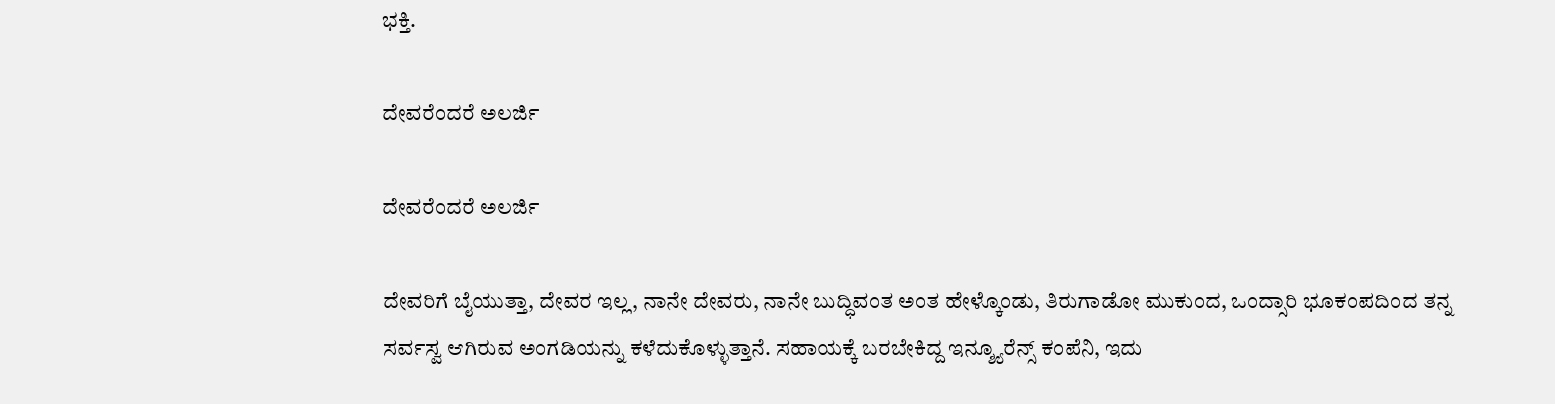ಭಕ್ತಿ.

ದೇವರೆಂದರೆ ಅಲರ್ಜಿ

ದೇವರೆಂದರೆ ಅಲರ್ಜಿ

ದೇವರಿಗೆ ಬೈಯುತ್ತಾ, ದೇವರ ಇಲ್ಲ, ನಾನೇ ದೇವರು, ನಾನೇ ಬುದ್ಧಿವಂತ ಅಂತ ಹೇಳ್ಕೊಂಡು, ತಿರುಗಾಡೋ ಮುಕುಂದ, ಒಂದ್ಸಾರಿ ಭೂಕಂಪದಿಂದ ತನ್ನ ಸರ್ವಸ್ವ ಆಗಿರುವ ಅಂಗಡಿಯನ್ನು ಕಳೆದುಕೊಳ್ಳುತ್ತಾನೆ. ಸಹಾಯಕ್ಕೆ ಬರಬೇಕಿದ್ದ ಇನ್ಶ್ಯೂರೆನ್ಸ್ ಕಂಪೆನಿ, ಇದು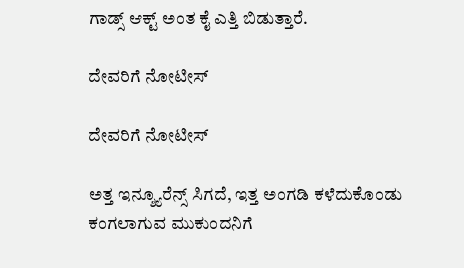ಗಾಡ್ಸ್ ಆಕ್ಟ್ ಅಂತ ಕೈ ಎತ್ತಿ ಬಿಡುತ್ತಾರೆ.

ದೇವರಿಗೆ ನೋಟೀಸ್

ದೇವರಿಗೆ ನೋಟೀಸ್

ಅತ್ತ ಇನ್ಶ್ಯೂರೆನ್ಸ್ ಸಿಗದೆ, ಇತ್ತ ಅಂಗಡಿ ಕಳೆದುಕೊಂಡು ಕಂಗಲಾಗುವ ಮುಕುಂದನಿಗೆ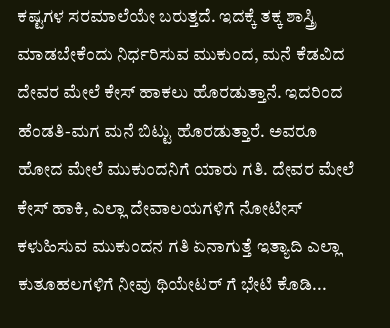ಕಷ್ಟಗಳ ಸರಮಾಲೆಯೇ ಬರುತ್ತದೆ. ಇದಕ್ಕೆ ತಕ್ಕ ಶಾಸ್ತ್ರಿ ಮಾಡಬೇಕೆಂದು ನಿರ್ಧರಿಸುವ ಮುಕುಂದ, ಮನೆ ಕೆಡವಿದ ದೇವರ ಮೇಲೆ ಕೇಸ್ ಹಾಕಲು ಹೊರಡುತ್ತಾನೆ. ಇದರಿಂದ ಹೆಂಡತಿ-ಮಗ ಮನೆ ಬಿಟ್ಟು ಹೊರಡುತ್ತಾರೆ. ಅವರೂ ಹೋದ ಮೇಲೆ ಮುಕುಂದನಿಗೆ ಯಾರು ಗತಿ. ದೇವರ ಮೇಲೆ ಕೇಸ್ ಹಾಕಿ, ಎಲ್ಲಾ ದೇವಾಲಯಗಳಿಗೆ ನೋಟೀಸ್ ಕಳುಹಿಸುವ ಮುಕುಂದನ ಗತಿ ಏನಾಗುತ್ತೆ ಇತ್ಯಾದಿ ಎಲ್ಲಾ ಕುತೂಹಲಗಳಿಗೆ ನೀವು ಥಿಯೇಟರ್ ಗೆ ಭೇಟಿ ಕೊಡಿ...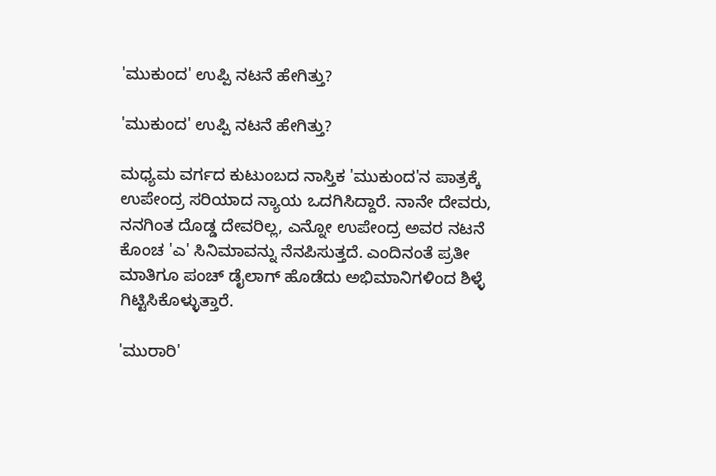'ಮುಕುಂದ' ಉಪ್ಪಿ ನಟನೆ ಹೇಗಿತ್ತು?

'ಮುಕುಂದ' ಉಪ್ಪಿ ನಟನೆ ಹೇಗಿತ್ತು?

ಮಧ್ಯಮ ವರ್ಗದ ಕುಟುಂಬದ ನಾಸ್ತಿಕ 'ಮುಕುಂದ'ನ ಪಾತ್ರಕ್ಕೆ ಉಪೇಂದ್ರ ಸರಿಯಾದ ನ್ಯಾಯ ಒದಗಿಸಿದ್ದಾರೆ. ನಾನೇ ದೇವರು, ನನಗಿಂತ ದೊಡ್ಡ ದೇವರಿಲ್ಲ, ಎನ್ನೋ ಉಪೇಂದ್ರ ಅವರ ನಟನೆ ಕೊಂಚ 'ಎ' ಸಿನಿಮಾವನ್ನು ನೆನಪಿಸುತ್ತದೆ. ಎಂದಿನಂತೆ ಪ್ರತೀ ಮಾತಿಗೂ ಪಂಚ್ ಡೈಲಾಗ್ ಹೊಡೆದು ಅಭಿಮಾನಿಗಳಿಂದ ಶಿಳ್ಳೆ ಗಿಟ್ಟಿಸಿಕೊಳ್ಳುತ್ತಾರೆ.

'ಮುರಾರಿ'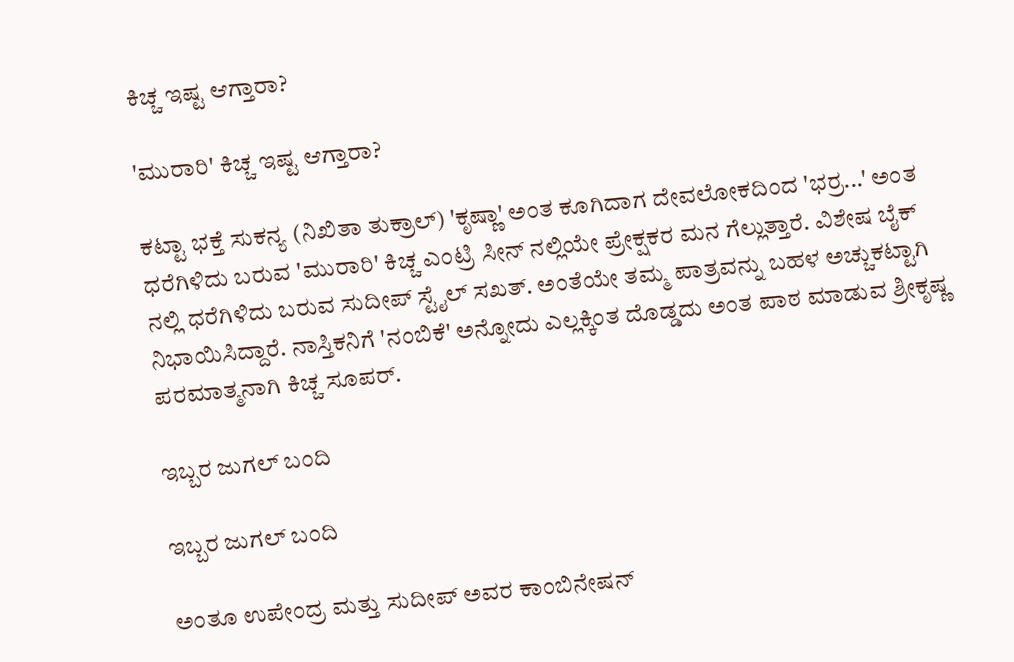ಕಿಚ್ಚ ಇಷ್ಟ ಆಗ್ತಾರಾ?

'ಮುರಾರಿ' ಕಿಚ್ಚ ಇಷ್ಟ ಆಗ್ತಾರಾ?

ಕಟ್ಟಾ ಭಕ್ತೆ ಸುಕನ್ಯ (ನಿಖಿತಾ ತುಕ್ರಾಲ್) 'ಕೃಷ್ಣಾ' ಅಂತ ಕೂಗಿದಾಗ ದೇವಲೋಕದಿಂದ 'ಭರ್ರ...' ಅಂತ ಧರೆಗಿಳಿದು ಬರುವ 'ಮುರಾರಿ' ಕಿಚ್ಚ ಎಂಟ್ರಿ ಸೀನ್ ನಲ್ಲಿಯೇ ಪ್ರೇಕ್ಷಕರ ಮನ ಗೆಲ್ಲುತ್ತಾರೆ. ವಿಶೇಷ ಬೈಕ್ ನಲ್ಲಿ ಧರೆಗಿಳಿದು ಬರುವ ಸುದೀಪ್ ಸ್ಟೈಲ್ ಸಖತ್. ಅಂತೆಯೇ ತಮ್ಮ ಪಾತ್ರವನ್ನು ಬಹಳ ಅಚ್ಚುಕಟ್ಟಾಗಿ ನಿಭಾಯಿಸಿದ್ದಾರೆ. ನಾಸ್ತಿಕನಿಗೆ 'ನಂಬಿಕೆ' ಅನ್ನೋದು ಎಲ್ಲಕ್ಕಿಂತ ದೊಡ್ಡದು ಅಂತ ಪಾಠ ಮಾಡುವ ಶ್ರೀಕೃಷ್ಣ ಪರಮಾತ್ಮನಾಗಿ ಕಿಚ್ಚ ಸೂಪರ್.

ಇಬ್ಬರ ಜುಗಲ್ ಬಂದಿ

ಇಬ್ಬರ ಜುಗಲ್ ಬಂದಿ

ಅಂತೂ ಉಪೇಂದ್ರ ಮತ್ತು ಸುದೀಪ್ ಅವರ ಕಾಂಬಿನೇಷನ್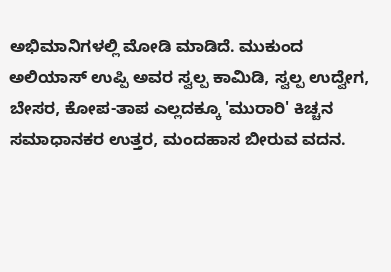ಅಭಿಮಾನಿಗಳಲ್ಲಿ ಮೋಡಿ ಮಾಡಿದೆ. ಮುಕುಂದ ಅಲಿಯಾಸ್ ಉಪ್ಪಿ ಅವರ ಸ್ವಲ್ಪ ಕಾಮಿಡಿ, ಸ್ವಲ್ಪ ಉದ್ವೇಗ, ಬೇಸರ, ಕೋಪ-ತಾಪ ಎಲ್ಲದಕ್ಕೂ 'ಮುರಾರಿ' ಕಿಚ್ಚನ ಸಮಾಧಾನಕರ ಉತ್ತರ, ಮಂದಹಾಸ ಬೀರುವ ವದನ.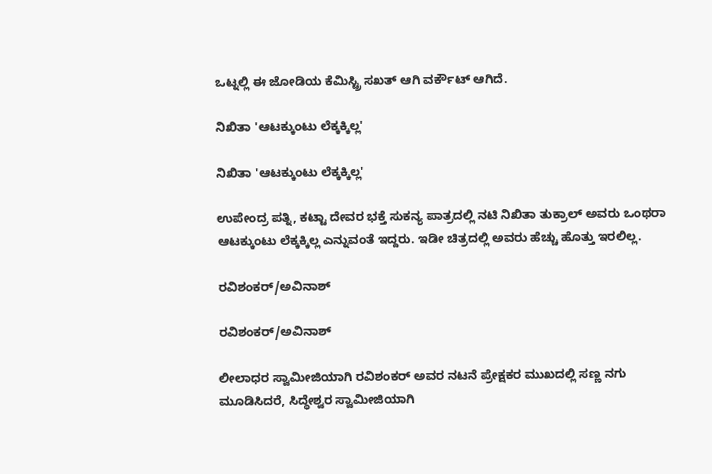ಒಟ್ನಲ್ಲಿ ಈ ಜೋಡಿಯ ಕೆಮಿಸ್ಟ್ರಿ ಸಖತ್ ಆಗಿ ವರ್ಕೌಟ್ ಆಗಿದೆ.

ನಿಖಿತಾ 'ಆಟಕ್ಕುಂಟು ಲೆಕ್ಕಕ್ಕಿಲ್ಲ'

ನಿಖಿತಾ 'ಆಟಕ್ಕುಂಟು ಲೆಕ್ಕಕ್ಕಿಲ್ಲ'

ಉಪೇಂದ್ರ ಪತ್ನಿ, ಕಟ್ಟಾ ದೇವರ ಭಕ್ತೆ ಸುಕನ್ಯ ಪಾತ್ರದಲ್ಲಿ ನಟಿ ನಿಖಿತಾ ತುಕ್ರಾಲ್ ಅವರು ಒಂಥರಾ ಆಟಕ್ಕುಂಟು ಲೆಕ್ಕಕ್ಕಿಲ್ಲ ಎನ್ನುವಂತೆ ಇದ್ದರು. ಇಡೀ ಚಿತ್ರದಲ್ಲಿ ಅವರು ಹೆಚ್ಚು ಹೊತ್ತು ಇರಲಿಲ್ಲ.

ರವಿಶಂಕರ್/ಅವಿನಾಶ್

ರವಿಶಂಕರ್/ಅವಿನಾಶ್

ಲೀಲಾಧರ ಸ್ವಾಮೀಜಿಯಾಗಿ ರವಿಶಂಕರ್ ಅವರ ನಟನೆ ಪ್ರೇಕ್ಷಕರ ಮುಖದಲ್ಲಿ ಸಣ್ಣ ನಗು ಮೂಡಿಸಿದರೆ, ಸಿದ್ಧೇಶ್ವರ ಸ್ವಾಮೀಜಿಯಾಗಿ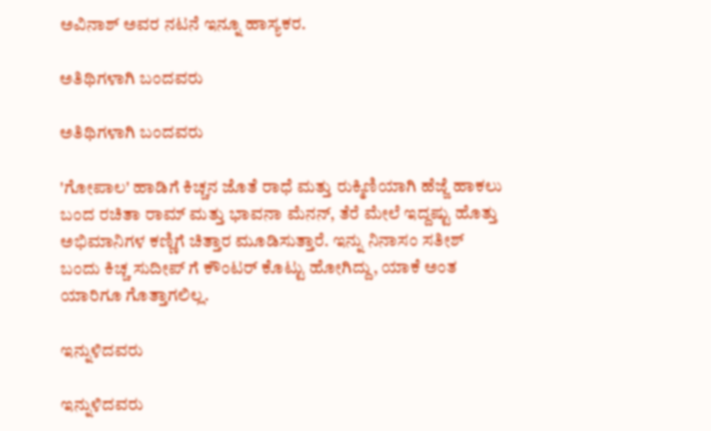ಅವಿನಾಶ್ ಅವರ ನಟನೆ ಇನ್ನೂ ಹಾಸ್ಯಕರ.

ಅತಿಥಿಗಳಾಗಿ ಬಂದವರು

ಅತಿಥಿಗಳಾಗಿ ಬಂದವರು

'ಗೋಪಾಲ' ಹಾಡಿಗೆ ಕಿಚ್ಚನ ಜೊತೆ ರಾಧೆ ಮತ್ತು ರುಕ್ಮಿಣಿಯಾಗಿ ಹೆಜ್ಜೆ ಹಾಕಲು ಬಂದ ರಚಿತಾ ರಾಮ್ ಮತ್ತು ಭಾವನಾ ಮೆನನ್, ತೆರೆ ಮೇಲೆ ಇದ್ದಷ್ಟು ಹೊತ್ತು ಅಭಿಮಾನಿಗಳ ಕಣ್ಣಿಗೆ ಚಿತ್ತಾರ ಮೂಡಿಸುತ್ತಾರೆ. ಇನ್ನು ನಿನಾಸಂ ಸತೀಶ್ ಬಂದು ಕಿಚ್ಚ ಸುದೀಪ್ ಗೆ ಕೌಂಟರ್ ಕೊಟ್ಟು ಹೋಗಿದ್ದು, ಯಾಕೆ ಅಂತ ಯಾರಿಗೂ ಗೊತ್ತಾಗಲಿಲ್ಲ.

ಇನ್ನುಳಿದವರು

ಇನ್ನುಳಿದವರು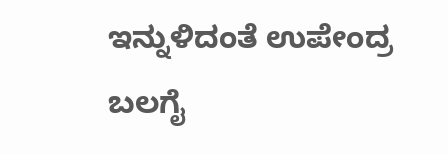ಇನ್ನುಳಿದಂತೆ ಉಪೇಂದ್ರ ಬಲಗೈ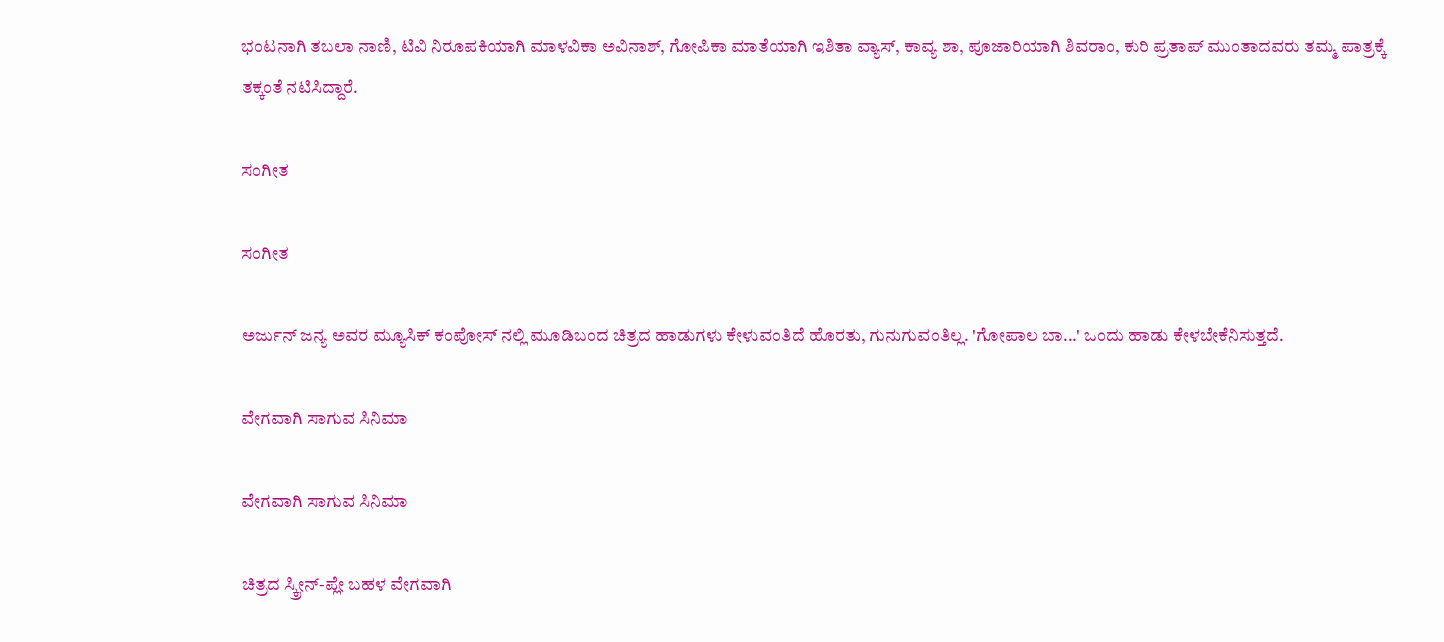ಭಂಟನಾಗಿ ತಬಲಾ ನಾಣಿ, ಟಿವಿ ನಿರೂಪಕಿಯಾಗಿ ಮಾಳವಿಕಾ ಅವಿನಾಶ್, ಗೋಪಿಕಾ ಮಾತೆಯಾಗಿ ಇಶಿತಾ ವ್ಯಾಸ್, ಕಾವ್ಯ ಶಾ, ಪೂಜಾರಿಯಾಗಿ ಶಿವರಾಂ, ಕುರಿ ಪ್ರತಾಪ್ ಮುಂತಾದವರು ತಮ್ಮ ಪಾತ್ರಕ್ಕೆ ತಕ್ಕಂತೆ ನಟಿಸಿದ್ದಾರೆ.

ಸಂಗೀತ

ಸಂಗೀತ

ಅರ್ಜುನ್ ಜನ್ಯ ಅವರ ಮ್ಯೂಸಿಕ್ ಕಂಪೋಸ್ ನಲ್ಲಿ ಮೂಡಿಬಂದ ಚಿತ್ರದ ಹಾಡುಗಳು ಕೇಳುವಂತಿದೆ ಹೊರತು, ಗುನುಗುವಂತಿಲ್ಲ. 'ಗೋಪಾಲ ಬಾ...' ಒಂದು ಹಾಡು ಕೇಳಬೇಕೆನಿಸುತ್ತದೆ.

ವೇಗವಾಗಿ ಸಾಗುವ ಸಿನಿಮಾ

ವೇಗವಾಗಿ ಸಾಗುವ ಸಿನಿಮಾ

ಚಿತ್ರದ ಸ್ಕ್ರೀನ್-ಪ್ಲೇ ಬಹಳ ವೇಗವಾಗಿ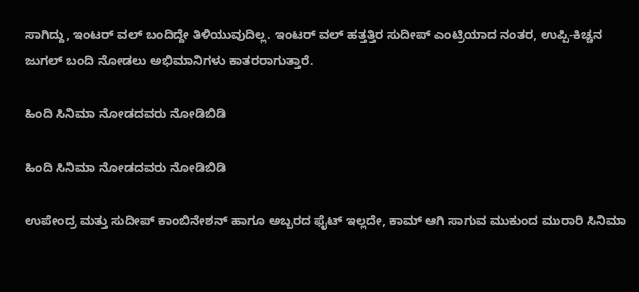ಸಾಗಿದ್ದು, ಇಂಟರ್ ವಲ್ ಬಂದಿದ್ದೇ ತಿಳಿಯುವುದಿಲ್ಲ. ಇಂಟರ್ ವಲ್ ಹತ್ತತ್ತಿರ ಸುದೀಪ್ ಎಂಟ್ರಿಯಾದ ನಂತರ, ಉಪ್ಪಿ-ಕಿಚ್ಚನ ಜುಗಲ್ ಬಂದಿ ನೋಡಲು ಅಭಿಮಾನಿಗಳು ಕಾತರರಾಗುತ್ತಾರೆ.

ಹಿಂದಿ ಸಿನಿಮಾ ನೋಡದವರು ನೋಡಿಬಿಡಿ

ಹಿಂದಿ ಸಿನಿಮಾ ನೋಡದವರು ನೋಡಿಬಿಡಿ

ಉಪೇಂದ್ರ ಮತ್ತು ಸುದೀಪ್ ಕಾಂಬಿನೇಶನ್ ಹಾಗೂ ಅಬ್ಬರದ ಫೈಟ್ ಇಲ್ಲದೇ, ಕಾಮ್ ಆಗಿ ಸಾಗುವ ಮುಕುಂದ ಮುರಾರಿ ಸಿನಿಮಾ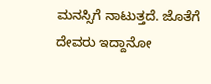ಮನಸ್ಸಿಗೆ ನಾಟುತ್ತದೆ. ಜೊತೆಗೆ ದೇವರು ಇದ್ದಾನೋ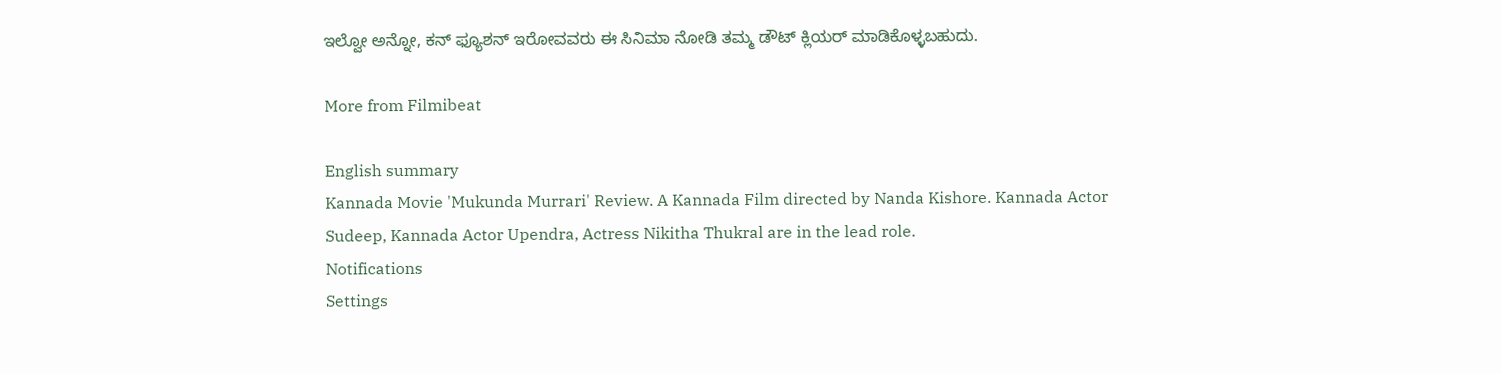ಇಲ್ವೋ ಅನ್ನೋ, ಕನ್ ಫ್ಯೂಶನ್ ಇರೋವವರು ಈ ಸಿನಿಮಾ ನೋಡಿ ತಮ್ಮ ಡೌಟ್ ಕ್ಲಿಯರ್ ಮಾಡಿಕೊಳ್ಳಬಹುದು.

More from Filmibeat

English summary
Kannada Movie 'Mukunda Murrari' Review. A Kannada Film directed by Nanda Kishore. Kannada Actor Sudeep, Kannada Actor Upendra, Actress Nikitha Thukral are in the lead role.
Notifications
Settings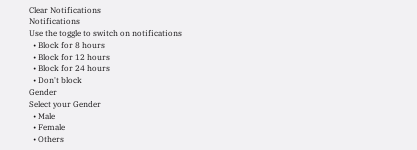Clear Notifications
Notifications
Use the toggle to switch on notifications
  • Block for 8 hours
  • Block for 12 hours
  • Block for 24 hours
  • Don't block
Gender
Select your Gender
  • Male
  • Female
  • Others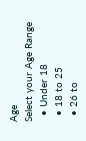Age
Select your Age Range
  • Under 18
  • 18 to 25
  • 26 to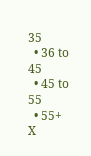35
  • 36 to 45
  • 45 to 55
  • 55+
X